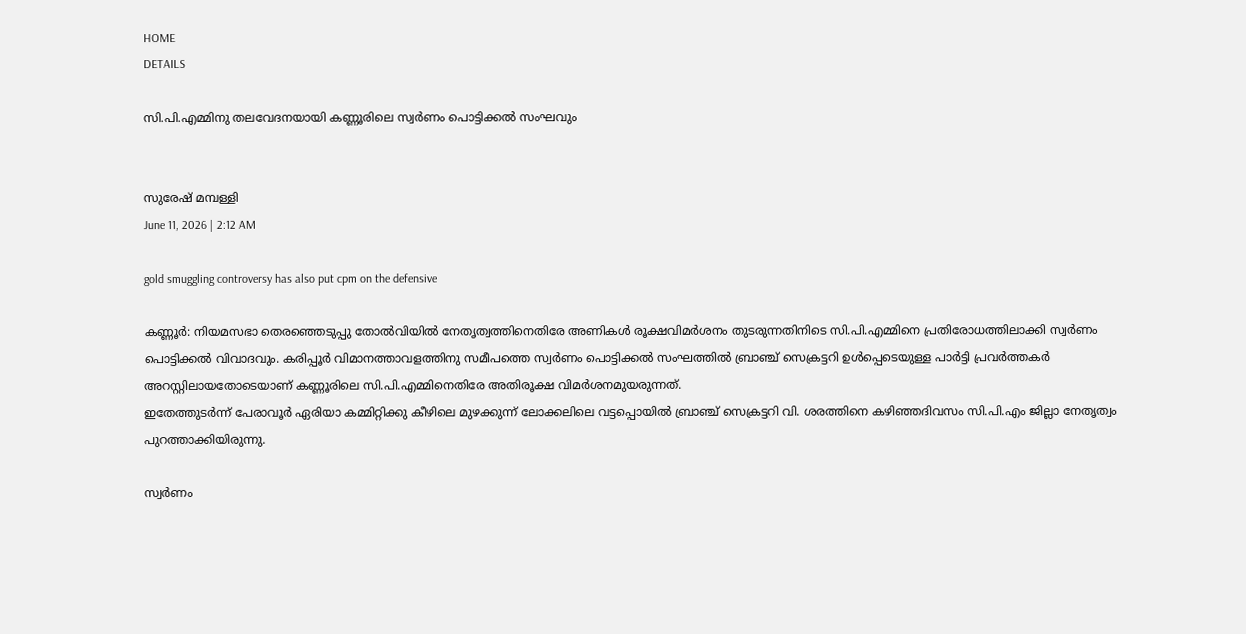HOME
DETAILS

സി.പി.എമ്മിനു തലവേദനയായി കണ്ണൂരിലെ സ്വർണം പൊട്ടിക്കൽ സംഘവും


സുരേഷ് മമ്പള്ളി
June 11, 2026 | 2:12 AM

gold smuggling controversy has also put cpm on the defensive

കണ്ണൂർ: നിയമസഭാ തെരഞ്ഞെടുപ്പു തോൽവിയിൽ നേതൃത്വത്തിനെതിരേ അണികൾ രൂക്ഷവിമർശനം തുടരുന്നതിനിടെ സി.പി.എമ്മിനെ പ്രതിരോധത്തിലാക്കി സ്വർണം പൊട്ടിക്കൽ വിവാദവും. കരിപ്പൂർ വിമാനത്താവളത്തിനു സമീപത്തെ സ്വർണം പൊട്ടിക്കൽ സംഘത്തിൽ ബ്രാഞ്ച് സെക്രട്ടറി ഉൾപ്പെടെയുള്ള പാർട്ടി പ്രവർത്തകർ അറസ്റ്റിലായതോടെയാണ് കണ്ണൂരിലെ സി.പി.എമ്മിനെതിരേ അതിരൂക്ഷ വിമർശനമുയരുന്നത്.
ഇതേത്തുടർന്ന് പേരാവൂർ ഏരിയാ കമ്മിറ്റിക്കു കീഴിലെ മുഴക്കുന്ന് ലോക്കലിലെ വട്ടപ്പൊയിൽ ബ്രാഞ്ച് സെക്രട്ടറി വി. ശരത്തിനെ കഴിഞ്ഞദിവസം സി.പി.എം ജില്ലാ നേതൃത്വം പുറത്താക്കിയിരുന്നു.

സ്വർണം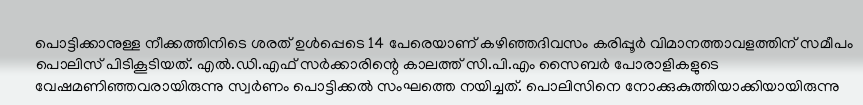പൊട്ടിക്കാനുള്ള നീക്കത്തിനിടെ ശരത് ഉൾപ്പെടെ 14 പേരെയാണ് കഴിഞ്ഞദിവസം കരിപ്പൂർ വിമാനത്താവളത്തിന് സമീപം  പൊലിസ് പിടികൂടിയത്. എൽ.ഡി.എഫ് സർക്കാരിന്റെ കാലത്ത് സി.പി.എം സൈബർ പോരാളികളുടെ വേഷമണിഞ്ഞവരായിരുന്നു സ്വർണം പൊട്ടിക്കൽ സംഘത്തെ നയിച്ചത്. പൊലിസിനെ നോക്കുകുത്തിയാക്കിയായിരുന്നു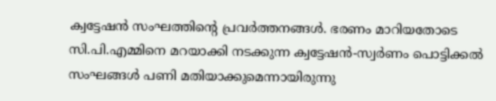ക്വട്ടേഷൻ സംഘത്തിന്റെ പ്രവർത്തനങ്ങൾ. ഭരണം മാറിയതോടെ സി.പി.എമ്മിനെ മറയാക്കി നടക്കുന്ന ക്വട്ടേഷൻ-സ്വർണം പൊട്ടിക്കൽ സംഘങ്ങൾ പണി മതിയാക്കുമെന്നായിരുന്നു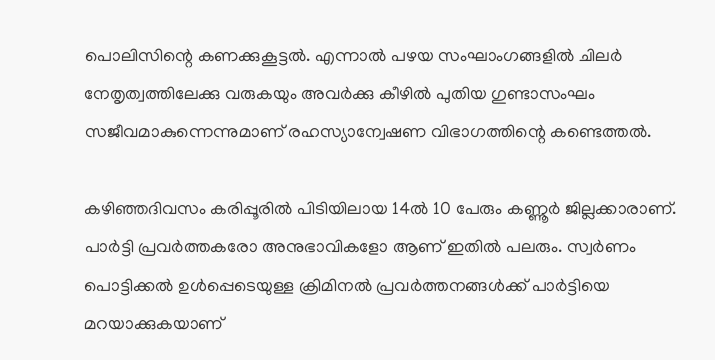പൊലിസിന്റെ കണക്കുകൂട്ടൽ. എന്നാൽ പഴയ സംഘാംഗങ്ങളിൽ ചിലർ നേതൃത്വത്തിലേക്കു വരുകയും അവർക്കു കീഴിൽ പുതിയ ഗുണ്ടാസംഘം സജീവമാകുന്നെന്നുമാണ് രഹസ്യാന്വേഷണ വിഭാഗത്തിന്റെ കണ്ടെത്തൽ.

കഴിഞ്ഞദിവസം കരിപ്പൂരിൽ പിടിയിലായ 14ൽ 10 പേരും കണ്ണൂർ ജില്ലക്കാരാണ്. പാർട്ടി പ്രവർത്തകരോ അനുഭാവികളോ ആണ് ഇതിൽ പലരും. സ്വർണം പൊട്ടിക്കൽ ഉൾപ്പെടെയുള്ള ക്രിമിനൽ പ്രവർത്തനങ്ങൾക്ക് പാർട്ടിയെ മറയാക്കുകയാണ്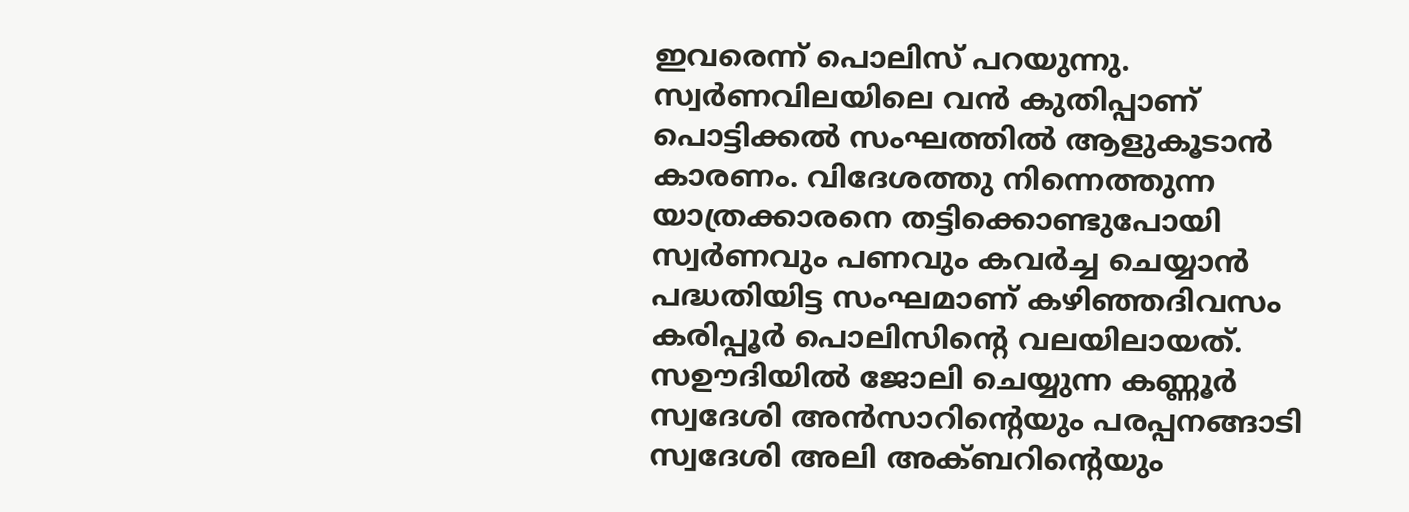ഇവരെന്ന് പൊലിസ് പറയുന്നു.
സ്വർണവിലയിലെ വൻ കുതിപ്പാണ്  പൊട്ടിക്കൽ സംഘത്തിൽ ആളുകൂടാൻ കാരണം. വിദേശത്തു നിന്നെത്തുന്ന യാത്രക്കാരനെ തട്ടിക്കൊണ്ടുപോയി സ്വർണവും പണവും കവർച്ച ചെയ്യാൻ പദ്ധതിയിട്ട സംഘമാണ് കഴിഞ്ഞദിവസം കരിപ്പൂർ പൊലിസിന്റെ വലയിലായത്.
സഊദിയിൽ ജോലി ചെയ്യുന്ന കണ്ണൂർ സ്വദേശി അൻസാറിന്റെയും പരപ്പനങ്ങാടി സ്വദേശി അലി അക്ബറിന്റെയും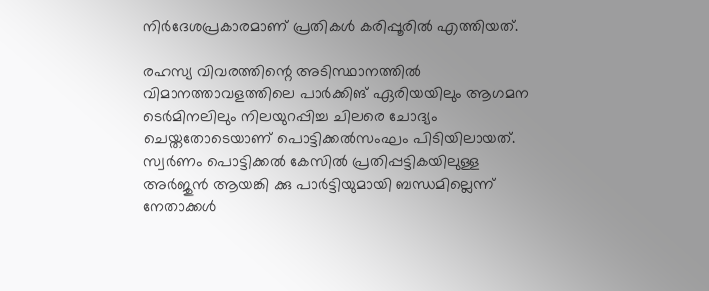നിർദേശപ്രകാരമാണ് പ്രതികൾ കരിപ്പൂരിൽ എത്തിയത്.

രഹസ്യ വിവരത്തിന്റെ അടിസ്ഥാനത്തിൽ വിമാനത്താവളത്തിലെ പാർക്കിങ് ഏരിയയിലും ആഗമന ടെർമിനലിലും നിലയുറപ്പിച്ച ചിലരെ ചോദ്യം ചെയ്തതോടെയാണ് പൊട്ടിക്കൽസംഘം പിടിയിലായത്. സ്വർണം പൊട്ടിക്കൽ കേസിൽ പ്രതിപ്പട്ടികയിലുള്ള അർജുൻ ആയങ്കി ക്കു പാർട്ടിയുമായി ബന്ധമില്ലെന്ന് നേതാക്കൾ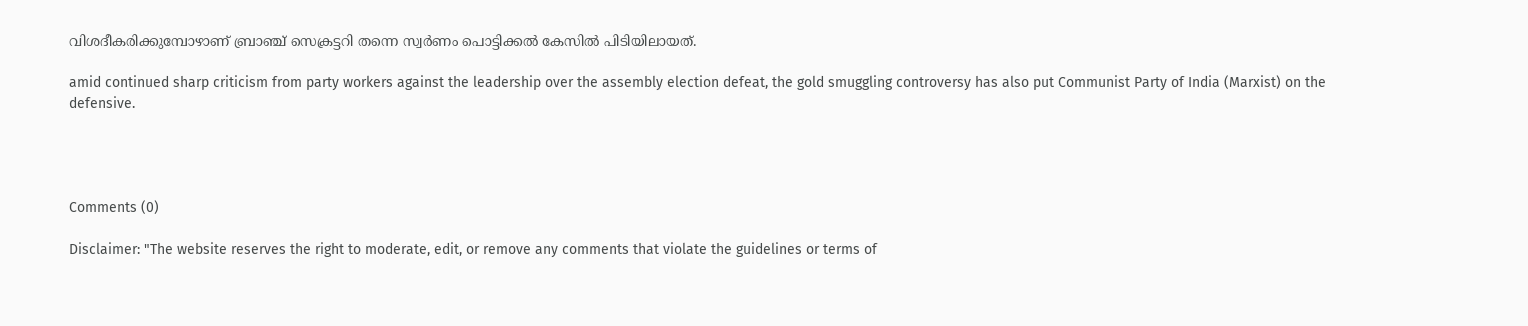വിശദീകരിക്കുമ്പോഴാണ് ബ്രാഞ്ച് സെക്രട്ടറി തന്നെ സ്വർണം പൊട്ടിക്കൽ കേസിൽ പിടിയിലായത്.

amid continued sharp criticism from party workers against the leadership over the assembly election defeat, the gold smuggling controversy has also put Communist Party of India (Marxist) on the defensive.




Comments (0)

Disclaimer: "The website reserves the right to moderate, edit, or remove any comments that violate the guidelines or terms of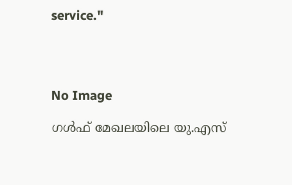service."




No Image

ഗള്‍ഫ് മേഖലയിലെ യു.എസ്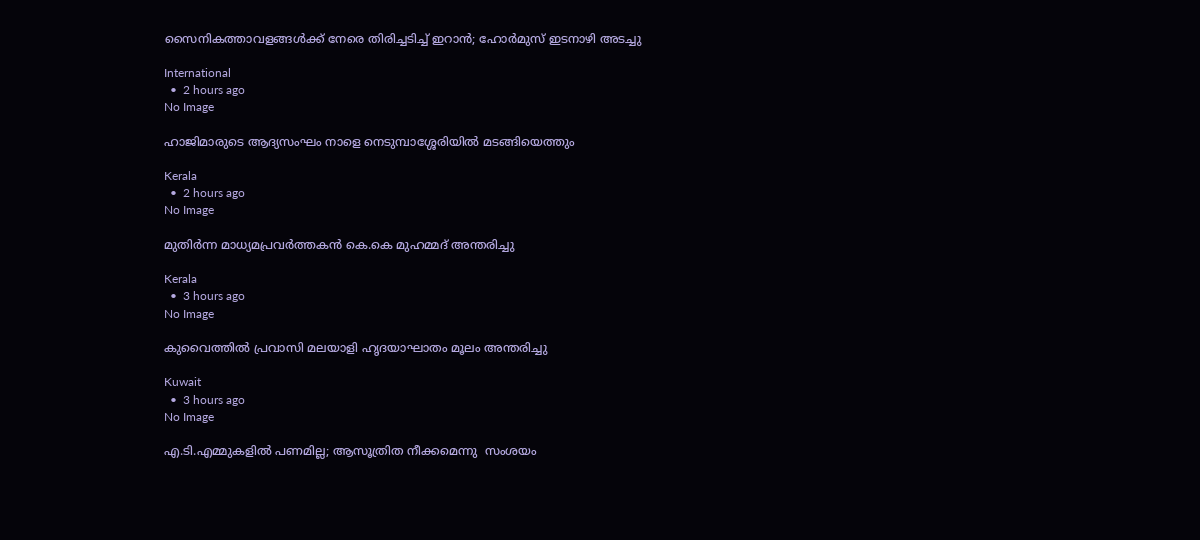സൈനികത്താവളങ്ങള്‍ക്ക് നേരെ തിരിച്ചടിച്ച് ഇറാന്‍; ഹോര്‍മുസ് ഇടനാഴി അടച്ചു

International
  •  2 hours ago
No Image

ഹാജിമാരുടെ ആദ്യസംഘം നാളെ നെടുമ്പാശ്ശേരിയിൽ മടങ്ങിയെത്തും

Kerala
  •  2 hours ago
No Image

മുതിര്‍ന്ന മാധ്യമപ്രവര്‍ത്തകന്‍ കെ.കെ മുഹമ്മദ് അന്തരിച്ചു

Kerala
  •  3 hours ago
No Image

കുവൈത്തിൽ പ്രവാസി മലയാളി ഹൃദയാഘാതം മൂലം അന്തരിച്ചു

Kuwait
  •  3 hours ago
No Image

എ.ടി.എമ്മുകളില്‍ പണമില്ല; ആസൂത്രിത നീക്കമെന്നു  സംശയം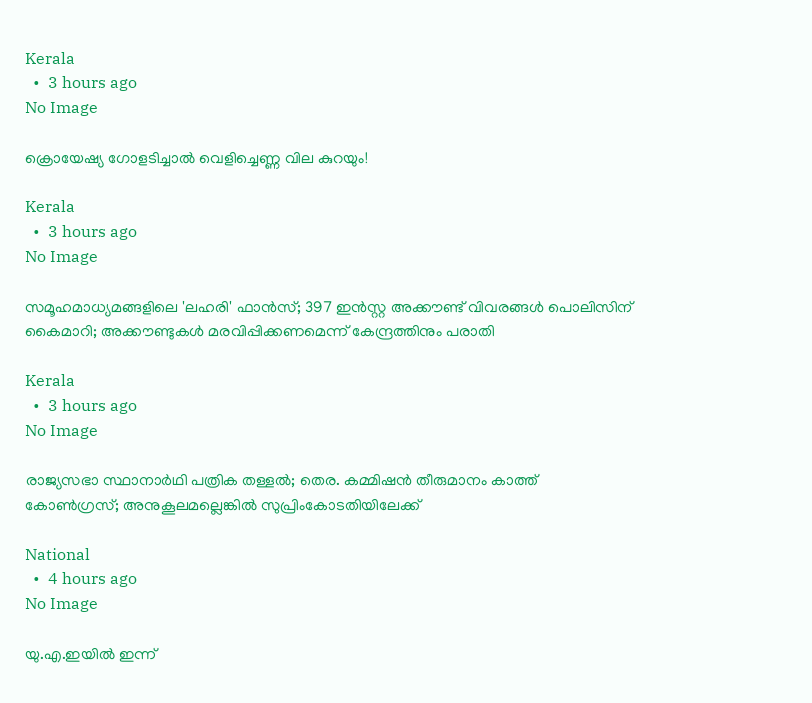Kerala
  •  3 hours ago
No Image

ക്രൊയേഷ്യ ഗോളടിച്ചാൽ വെളിച്ചെണ്ണ വില കുറയും!

Kerala
  •  3 hours ago
No Image

സമൂഹമാധ്യമങ്ങളിലെ 'ലഹരി' ഫാൻസ്; 397 ഇൻസ്റ്റ അക്കൗണ്ട് വിവരങ്ങൾ പൊലിസിന് കൈമാറി; അക്കൗണ്ടുകൾ മരവിപ്പിക്കണമെന്ന് കേന്ദ്രത്തിനും പരാതി

Kerala
  •  3 hours ago
No Image

രാജ്യസഭാ സ്ഥാനാർഥി പത്രിക തള്ളൽ; തെര. കമ്മിഷൻ തീരുമാനം കാത്ത് കോൺഗ്രസ്; അനുകൂലമല്ലെങ്കിൽ സുപ്രിംകോടതിയിലേക്ക്

National
  •  4 hours ago
No Image

യു.എ.ഇയിൽ ഇന്ന്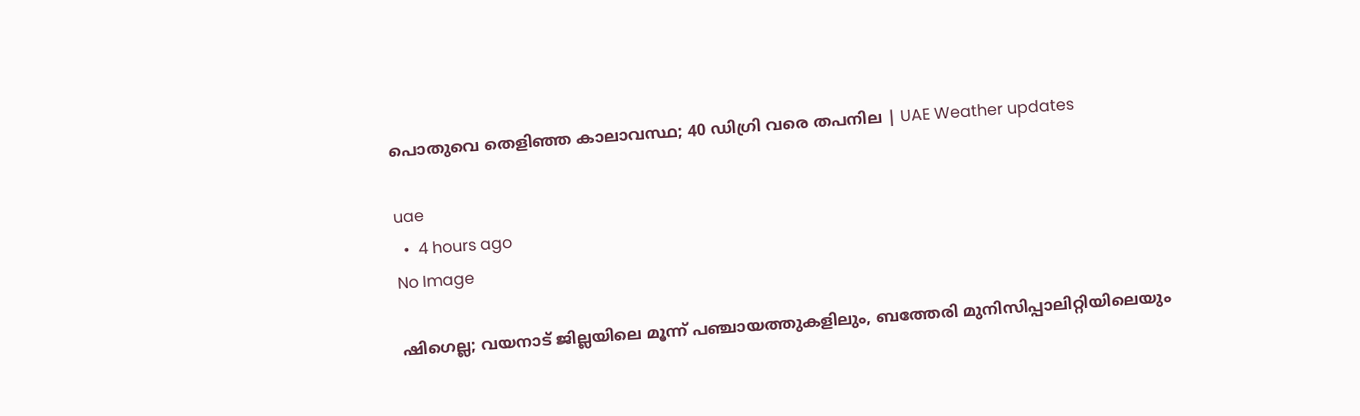പൊതുവെ തെളിഞ്ഞ കാലാവസ്ഥ; 40 ഡിഗ്രി വരെ തപനില | UAE Weather updates

uae
  •  4 hours ago
No Image

ഷിഗെല്ല; വയനാട് ജില്ലയിലെ മൂന്ന് പഞ്ചായത്തുകളിലും, ബത്തേരി മുനിസിപ്പാലിറ്റിയിലെയും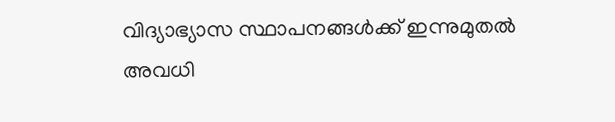വിദ്യാഭ്യാസ സ്ഥാപനങ്ങൾക്ക് ഇന്നുമുതൽ അവധി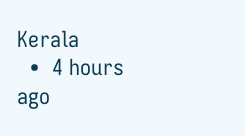Kerala
  •  4 hours ago